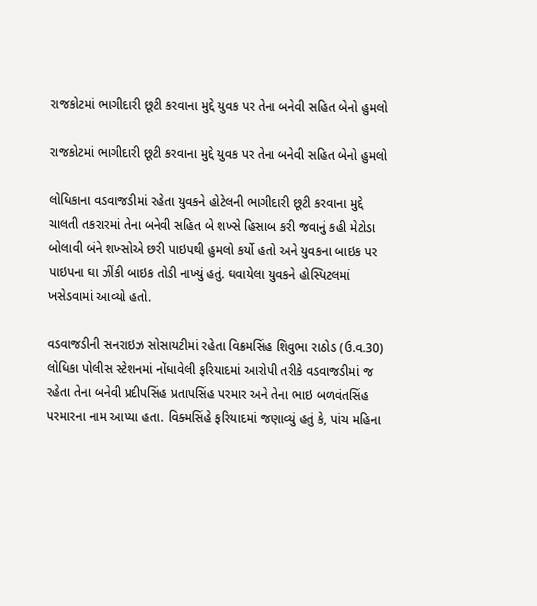રાજકોટમાં ભાગીદારી છૂટી કરવાના મુદ્દે યુવક પર તેના બનેવી સહિત બેનો હુમલો

રાજકોટમાં ભાગીદારી છૂટી કરવાના મુદ્દે યુવક પર તેના બનેવી સહિત બેનો હુમલો

લોધિકાના વડવાજડીમાં રહેતા યુવકને હોટેલની ભાગીદારી છૂટી કરવાના મુદ્દે ચાલતી તકરારમાં તેના બનેવી સહિત બે શખ્સે હિસાબ કરી જવાનું કહી મેટોડા બોલાવી બંને શખ્સોએ છરી પાઇપથી હુમલો કર્યો હતો અને યુવકના બાઇક પર પાઇપના ઘા ઝીંકી બાઇક તોડી નાખ્યું હતું. ઘવાયેલા યુવકને હોસ્પિટલમાં ખસેડવામાં આવ્યો હતો.

વડવાજડીની સનરાઇઝ સોસાયટીમાં રહેતા વિક્રમસિંહ શિવુભા રાઠોડ (ઉ.વ.30) લોધિકા પોલીસ સ્ટેશનમાં નોંધાવેલી ફરિયાદમાં આરોપી તરીકે વડવાજડીમાં જ રહેતા તેના બનેવી પ્રદીપસિંહ પ્રતાપસિંહ પરમાર અને તેના ભાઇ બળવંતસિંહ પરમારના નામ આપ્યા હતા. વિક્મસિંહે ફરિયાદમાં જણાવ્યું હતું કે, પાંચ મહિના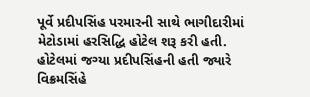પૂર્વે પ્રદીપસિંહ પરમારની સાથે ભાગીદારીમાં મેટોડામાં હરસિદ્ધિ હોટેલ શરૂ કરી હતી. હોટેલમાં જગ્યા પ્રદીપસિંહની હતી જ્યારે વિક્રમસિંહે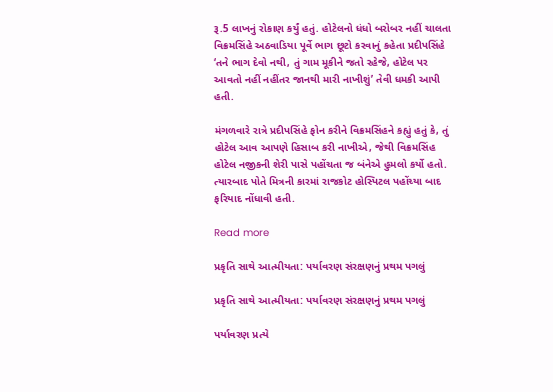રૂ.5 લાખનું રોકાણ કર્યું હતું. હોટેલનો ધંધો બરોબર નહીં ચાલતા વિક્રમસિંહે અઠવાડિયા પૂર્વે ભાગ છૂટો કરવાનું કહેતા પ્રદીપસિંહે ‘તને ભાગ દેવો નથી, તું ગામ મૂકીને જતો રહેજે, હોટેલ પર આવતો નહીં નહીંતર જાનથી મારી નાખીશું’ તેવી ધમકી આપી હતી.

મંગળવારે રાત્રે પ્રદીપસિંહે ફોન કરીને વિક્રમસિંહને કહ્યું હતું કે, તું હોટેલ આવ આપણે હિસાબ કરી નાખીએ, જેથી વિક્રમસિંહ હોટેલ નજીકની શેરી પાસે પહોંચતા જ બંનેએ હુમલો કર્યો હતો. ત્યારબાદ પોતે મિત્રની કારમાં રાજકોટ હોસ્પિટલ પહોંચ્યા બાદ ફરિયાદ નોંધાવી હતી.

Read more

પ્રકૃતિ સાથે આત્મીયતા: પર્યાવરણ સંરક્ષણનું પ્રથમ પગલું

પ્રકૃતિ સાથે આત્મીયતા: પર્યાવરણ સંરક્ષણનું પ્રથમ પગલું

પર્યાવરણ પ્રત્યે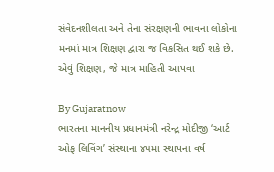સંવેદનશીલતા અને તેના સંરક્ષણની ભાવના લોકોના મનમાં માત્ર શિક્ષણ દ્વારા જ વિકસિત થઈ શકે છે. એવું શિક્ષણ, જે માત્ર માહિતી આપવા

By Gujaratnow
ભારતના માનનીય પ્રધાનમંત્રી નરેન્દ્ર મોદીજી ‘આર્ટ ઓફ લિવિંગ’ સંસ્થાના ૪૫મા સ્થાપના વર્ષ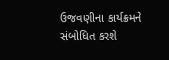ઉજવણીના કાર્યક્રમને સંબોધિત કરશે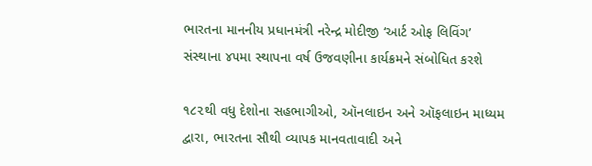ભારતના માનનીય પ્રધાનમંત્રી નરેન્દ્ર મોદીજી ‘આર્ટ ઓફ લિવિંગ’ સંસ્થાના ૪૫મા સ્થાપના વર્ષ ઉજવણીના કાર્યક્રમને સંબોધિત કરશે

૧૮૨થી વધુ દેશોના સહભાગીઓ, ઑનલાઇન અને ઑફલાઇન માધ્યમ દ્વારા, ભારતના સૌથી વ્યાપક માનવતાવાદી અને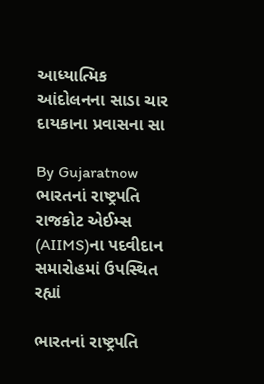આધ્યાત્મિક આંદોલનના સાડા ચાર દાયકાના પ્રવાસના સા

By Gujaratnow
ભારતનાં રાષ્ટ્રપતિ રાજકોટ એઈમ્સ (AIIMS)ના પદવીદાન સમારોહમાં ઉપસ્થિત રહ્યાં

ભારતનાં રાષ્ટ્રપતિ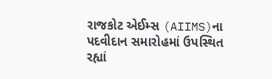રાજકોટ એઈમ્સ (AIIMS)ના પદવીદાન સમારોહમાં ઉપસ્થિત રહ્યાં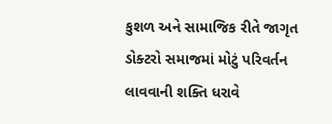કુશળ અને સામાજિક રીતે જાગૃત ડોક્ટરો સમાજમાં મોટું પરિવર્તન લાવવાની શક્તિ ધરાવે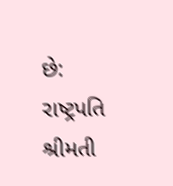છે: રાષ્ટ્રપતિ શ્રીમતી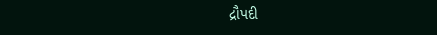દ્રૌપદી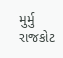મુર્મુ રાજકોટ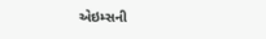એઇમ્સની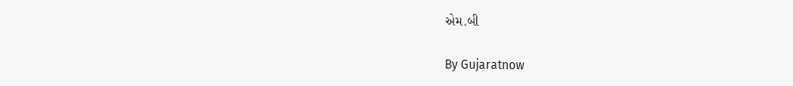એમ.બી

By Gujaratnow